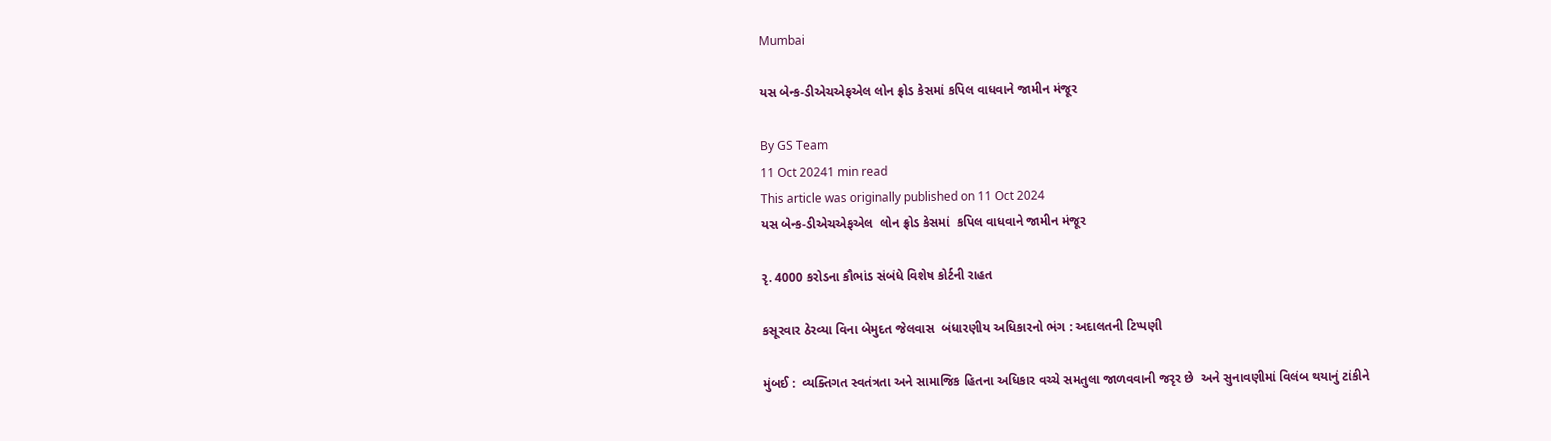Mumbai

યસ બેન્ક-ડીએચએફએલ લોન ફ્રોડ કેસમાં કપિલ વાધવાને જામીન મંજૂર

By GS Team
11 Oct 20241 min read
This article was originally published on 11 Oct 2024
યસ બેન્ક-ડીએચએફએલ  લોન ફ્રોડ કેસમાં  કપિલ વાધવાને જામીન મંજૂર

રૃ. 4000 કરોડના કૌભાંડ સંબંધે વિશેષ કોર્ટની રાહત

કસૂરવાર ઠેરવ્યા વિના બેમુદત જેલવાસ  બંધારણીય અધિકારનો ભંગ : અદાલતની ટિપ્પણી

મુંબઈ :  વ્યક્તિગત સ્વતંત્રતા અને સામાજિક હિતના અધિકાર વચ્ચે સમતુલા જાળવવાની જરૃર છે  અને સુનાવણીમાં વિલંબ થયાનું ટાંકીને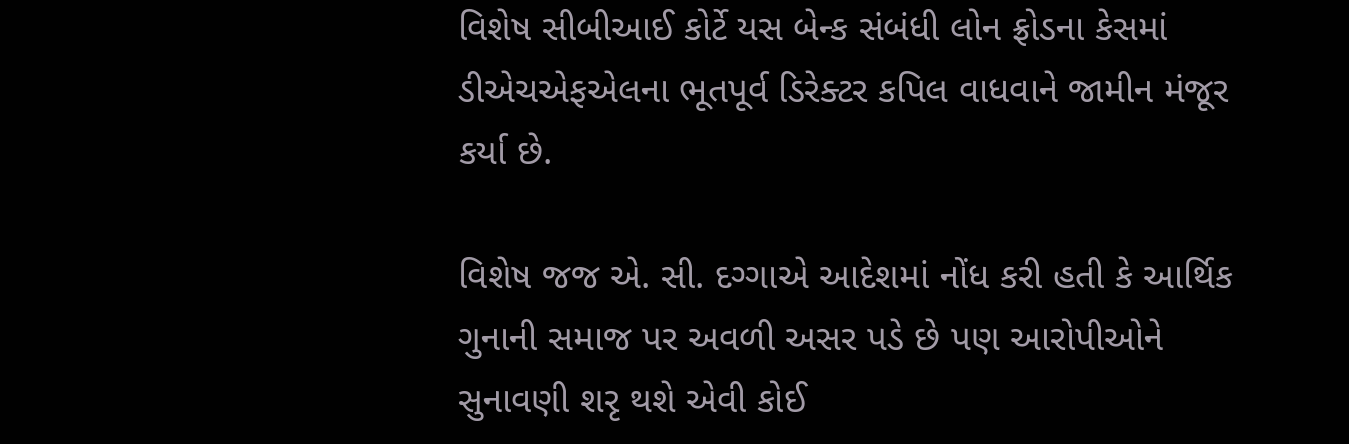વિશેષ સીબીઆઈ કોર્ટે યસ બેન્ક સંબંધી લોન ફ્રોડના કેસમાં ડીએચએફએલના ભૂતપૂર્વ ડિરેક્ટર કપિલ વાધવાને જામીન મંજૂર કર્યા છે.

વિશેષ જજ એ. સી. દગ્ગાએ આદેશમાં નોંધ કરી હતી કે આર્થિક ગુનાની સમાજ પર અવળી અસર પડે છે પણ આરોપીઓને સુનાવણી શરૃ થશે એવી કોઈ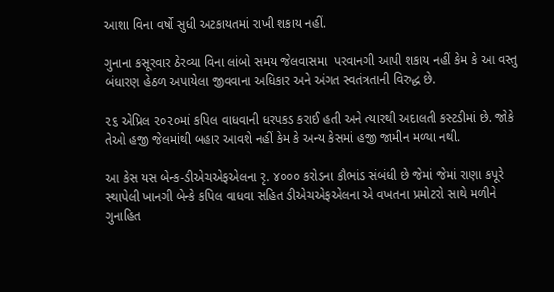આશા વિના વર્ષો સુધી અટકાયતમાં રાખી શકાય નહીં.

ગુનાના કસૂરવાર ઠેરવ્યા વિના લાંબો સમય જેલવાસમા  પરવાનગી આપી શકાય નહીં કેમ કે આ વસ્તુ બંધારણ હેઠળ અપાયેલા જીવવાના અધિકાર અને અંગત સ્વતંત્રતાની વિરુદ્ધ છે.

૨૬ એપ્રિલ ૨૦૨૦માં કપિલ વાધવાની ધરપકડ કરાઈ હતી અને ત્યારથી અદાલતી કસ્ટડીમાં છે. જોકે તેઓ હજી જેલમાંથી બહાર આવશે નહીં કેમ કે અન્ય કેસમાં હજી જામીન મળ્યા નથી.

આ કેસ યસ બેન્ક-ડીએચએફએલના રૃ. ૪૦૦૦ કરોડના કૌભાંડ સંબંધી છે જેમાં જેમાં રાણા કપૂરે સ્થાપેલી ખાનગી બેન્કે કપિલ વાધવા સહિત ડીએચએફએલના એ વખતના પ્રમોટરો સાથે મળીને ગુનાહિત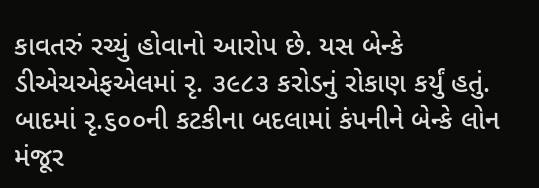કાવતરું રચ્યું હોવાનો આરોપ છે. યસ બેન્કે ડીએચએફએલમાં રૃ. ૩૯૮૩ કરોડનું રોકાણ કર્યું હતું. બાદમાં રૃ.૬૦૦ની કટકીના બદલામાં કંપનીને બેન્કે લોન મંજૂર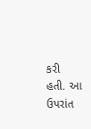કરી હતી. આ ઉપરાંત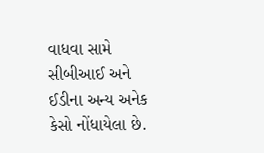વાધવા સામે સીબીઆઈ અને ઈડીના અન્ય અનેક કેસો નોંધાયેલા છે.